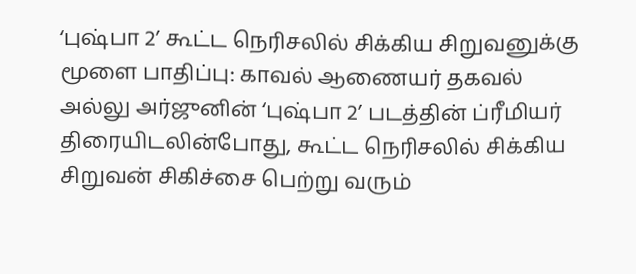‘புஷ்பா 2’ கூட்ட நெரிசலில் சிக்கிய சிறுவனுக்கு மூளை பாதிப்பு: காவல் ஆணையர் தகவல்
அல்லு அர்ஜுனின் ‘புஷ்பா 2’ படத்தின் ப்ரீமியர் திரையிடலின்போது, கூட்ட நெரிசலில் சிக்கிய சிறுவன் சிகிச்சை பெற்று வரும்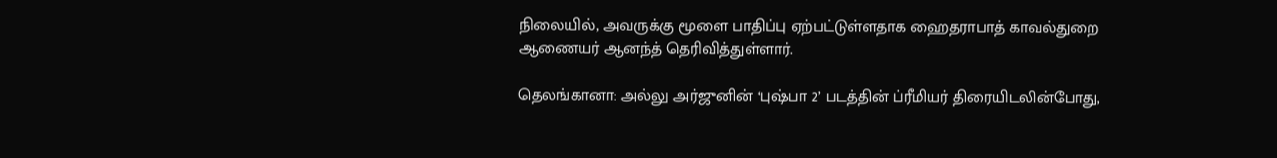நிலையில், அவருக்கு மூளை பாதிப்பு ஏற்பட்டுள்ளதாக ஹைதராபாத் காவல்துறை ஆணையர் ஆனந்த் தெரிவித்துள்ளார்.

தெலங்கானா: அல்லு அர்ஜுனின் ‘புஷ்பா 2’ படத்தின் ப்ரீமியர் திரையிடலின்போது,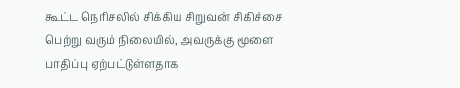கூட்ட நெரிசலில் சிக்கிய சிறுவன் சிகிச்சை பெற்று வரும் நிலையில், அவருக்கு மூளை பாதிப்பு ஏற்பட்டுள்ளதாக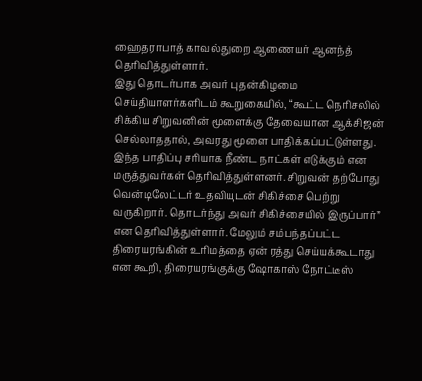ஹைதராபாத் காவல்துறை ஆணையர் ஆனந்த் தெரிவித்துள்ளார்.
இது தொடர்பாக அவர் புதன்கிழமை செய்தியாளர்களிடம் கூறுகையில், “கூட்ட நெரிசலில் சிக்கிய சிறுவனின் மூளைக்கு தேவையான ஆக்சிஜன் செல்லாததால், அவரது மூளை பாதிக்கப்பட்டுள்ளது. இந்த பாதிப்பு சரியாக நீண்ட நாட்கள் எடுக்கும் என மருத்துவர்கள் தெரிவித்துள்ளனர். சிறுவன் தற்போது வென்டிலேட்டர் உதவியுடன் சிகிச்சை பெற்று வருகிறார். தொடர்ந்து அவர் சிகிச்சையில் இருப்பார்” என தெரிவித்துள்ளார். மேலும் சம்பந்தப்பட்ட திரையரங்கின் உரிமத்தை ஏன் ரத்து செய்யக்கூடாது என கூறி, திரையரங்குக்கு ஷோகாஸ் நோட்டீஸ்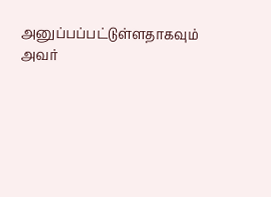அனுப்பப்பட்டுள்ளதாகவும் அவர்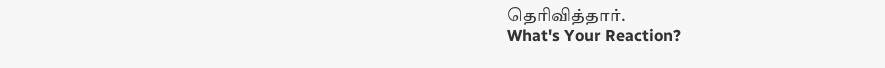தெரிவித்தார்.
What's Your Reaction?